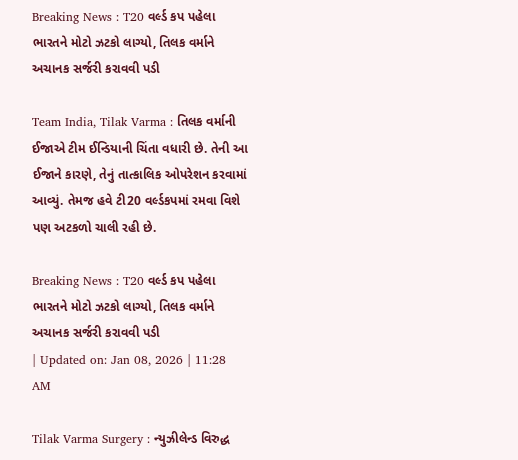Breaking News : T20 વર્લ્ડ કપ પહેલા ભારતને મોટો ઝટકો લાગ્યો, તિલક વર્માને અચાનક સર્જરી કરાવવી પડી

Team India, Tilak Varma : તિલક વર્માની ઈજાએ ટીમ ઈન્ડિયાની ચિંતા વધારી છે. તેની આ ઈજાને કારણે, તેનું તાત્કાલિક ઓપરેશન કરવામાં આવ્યું. તેમજ હવે ટી20 વર્લ્ડકપમાં રમવા વિશે પણ અટકળો ચાલી રહી છે.

Breaking News : T20 વર્લ્ડ કપ પહેલા ભારતને મોટો ઝટકો લાગ્યો, તિલક વર્માને અચાનક સર્જરી કરાવવી પડી
| Updated on: Jan 08, 2026 | 11:28 AM

Tilak Varma Surgery : ન્યુઝીલેન્ડ વિરુદ્ધ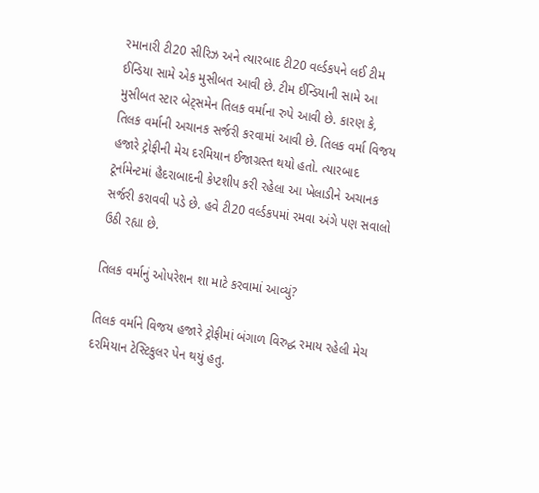રમાનારી ટી20 સીરિઝ અને ત્યારબાદ ટી20 વર્લ્ડકપને લઈ ટીમ ઈન્ડિયા સામે એક મુસીબત આવી છે. ટીમ ઈન્ડિયાની સામે આ મુસીબત સ્ટાર બેટ્સમેન તિલક વર્માના રુપે આવી છે. કારણ કે, તિલક વર્માની અચાનક સર્જરી કરવામાં આવી છે. તિલક વર્મા વિજય હજારે ટ્રોફીની મેચ દરમિયાન ઈજાગ્રસ્ત થયો હતો. ત્યારબાદ ટૂર્નામેન્ટમાં હૈદરાબાદની કેપ્ટશીપ કરી રહેલા આ ખેલાડીને અચાનક સર્જરી કરાવવી પડે છે. હવે ટી20 વર્લ્ડકપમાં રમવા અંગે પણ સવાલો ઉઠી રહ્યા છે.

તિલક વર્માનું ઓપરેશન શા માટે કરવામાં આવ્યું?

તિલક વર્માને વિજય હજારે ટ્રોફીમાં બંગાળ વિરુદ્ધ રમાય રહેલી મેચ દરમિયાન ટેસ્ટિકુલર પેન થયું હતુ.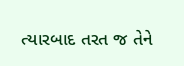ત્યારબાદ તરત જ તેને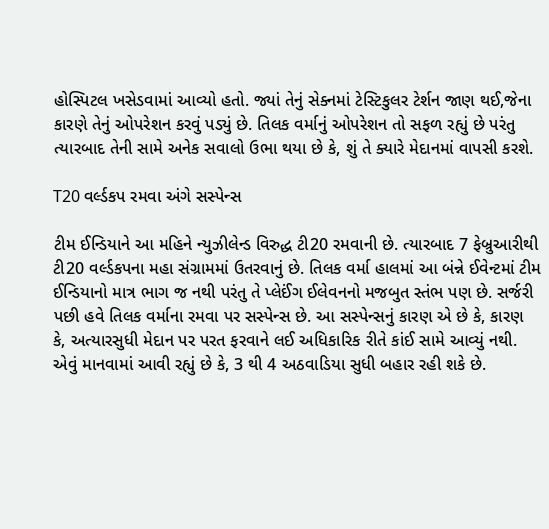હોસ્પિટલ ખસેડવામાં આવ્યો હતો. જ્યાં તેનું સેક્નમાં ટેસ્ટિકુલર ટેર્શન જાણ થઈ,જેના કારણે તેનું ઓપરેશન કરવું પડ્યું છે. તિલક વર્માનું ઓપરેશન તો સફળ રહ્યું છે પરંતુ ત્યારબાદ તેની સામે અનેક સવાલો ઉભા થયા છે કે, શું તે ક્યારે મેદાનમાં વાપસી કરશે.

T20 વર્લ્ડકપ રમવા અંગે સસ્પેન્સ

ટીમ ઈન્ડિયાને આ મહિને ન્યુઝીલેન્ડ વિરુદ્ધ ટી20 રમવાની છે. ત્યારબાદ 7 ફેબ્રુઆરીથી ટી20 વર્લ્ડકપના મહા સંગ્રામમાં ઉતરવાનું છે. તિલક વર્મા હાલમાં આ બંન્ને ઈવેન્ટમાં ટીમ ઈન્ડિયાનો માત્ર ભાગ જ નથી પરંતુ તે પ્લેઈંગ ઈલેવનનો મજબુત સ્તંભ પણ છે. સર્જરી પછી હવે તિલક વર્માના રમવા પર સસ્પેન્સ છે. આ સસ્પેન્સનું કારણ એ છે કે, કારણ કે, અત્યારસુધી મેદાન પર પરત ફરવાને લઈ અધિકારિક રીતે કાંઈ સામે આવ્યું નથી. એવું માનવામાં આવી રહ્યું છે કે, 3 થી 4 અઠવાડિયા સુધી બહાર રહી શકે છે.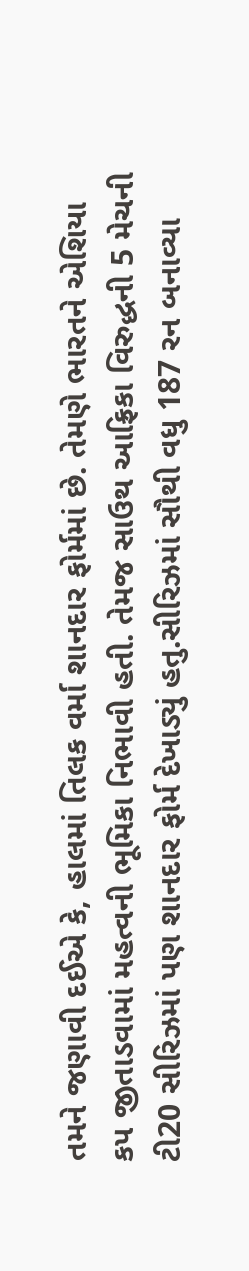તમને જણાવી દઈએ કે, હાલમાં તિલક વર્મા શાનદાર ફોર્મમાં છે. તેમણે ભારતને એશિયા કપ જીતાડવામાં મહત્વની ભૂમિકા નિભાવી હતી. તેમજ સાઉથ આફ્રિકા વિરુદ્ધની 5 મેચની ટી20 સીરિઝમાં પણ શાનદાર ફોર્મ દેખાડ્યું હતુ.સીરિઝમાં સૌથી વધુ 187 રન બનાવ્યા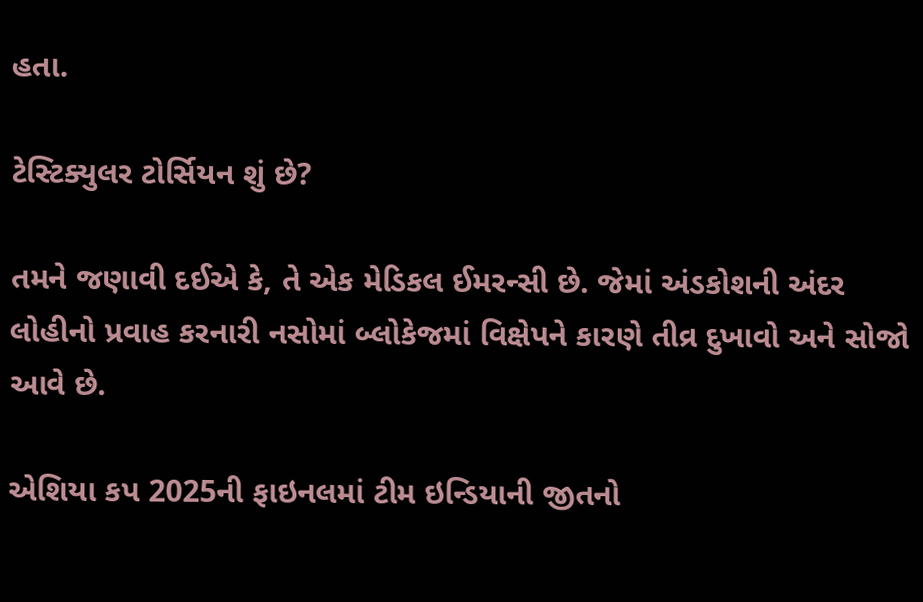હતા.

ટેસ્ટિક્યુલર ટોર્સિયન શું છે?

તમને જણાવી દઈએ કે, તે એક મેડિકલ ઈમરન્સી છે. જેમાં અંડકોશની અંદર લોહીનો પ્રવાહ કરનારી નસોમાં બ્લોકેજમાં વિક્ષેપને કારણે તીવ્ર દુખાવો અને સોજો આવે છે.

એશિયા કપ 2025ની ફાઇનલમાં ટીમ ઇન્ડિયાની જીતનો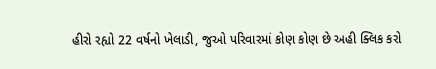હીરો રહ્યો 22 વર્ષનો ખેલાડી, જુઓ પરિવારમાં કોણ કોણ છે અહી ક્લિક કરો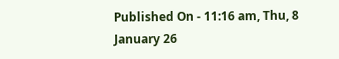Published On - 11:16 am, Thu, 8 January 26